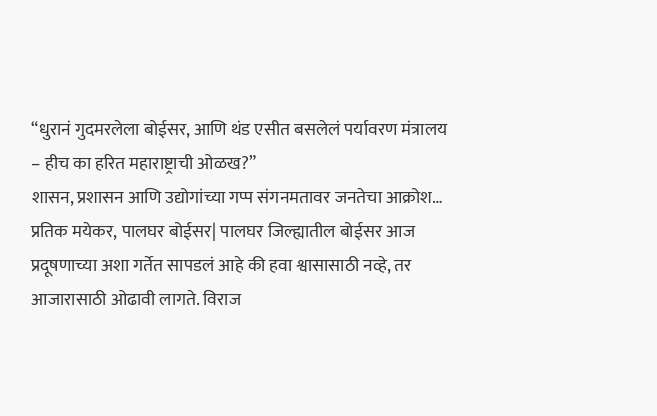“धुरानं गुदमरलेला बोईसर, आणि थंड एसीत बसलेलं पर्यावरण मंत्रालय – हीच का हरित महाराष्ट्राची ओळख?”
शासन, प्रशासन आणि उद्योगांच्या गप्प संगनमतावर जनतेचा आक्रोश… प्रतिक मयेकर, पालघर बोईसर| पालघर जिल्ह्यातील बोईसर आज प्रदूषणाच्या अशा गर्तेत सापडलं आहे की हवा श्वासासाठी नव्हे, तर आजारासाठी ओढावी लागते. विराज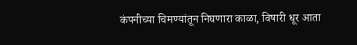कंपनीच्या चिमण्यांतून निघणारा काळा, विषारी धूर आता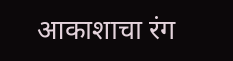आकाशाचा रंग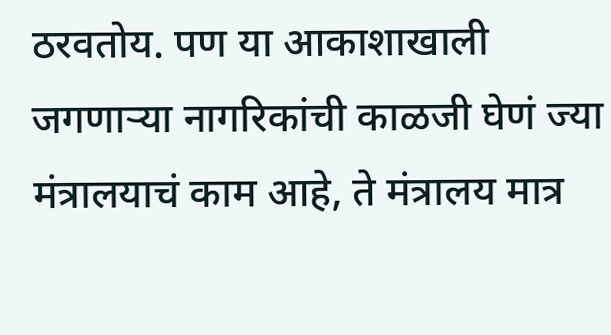ठरवतोय. पण या आकाशाखाली जगणाऱ्या नागरिकांची काळजी घेणं ज्या मंत्रालयाचं काम आहे, ते मंत्रालय मात्र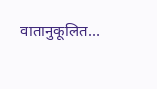वातानुकूलित…